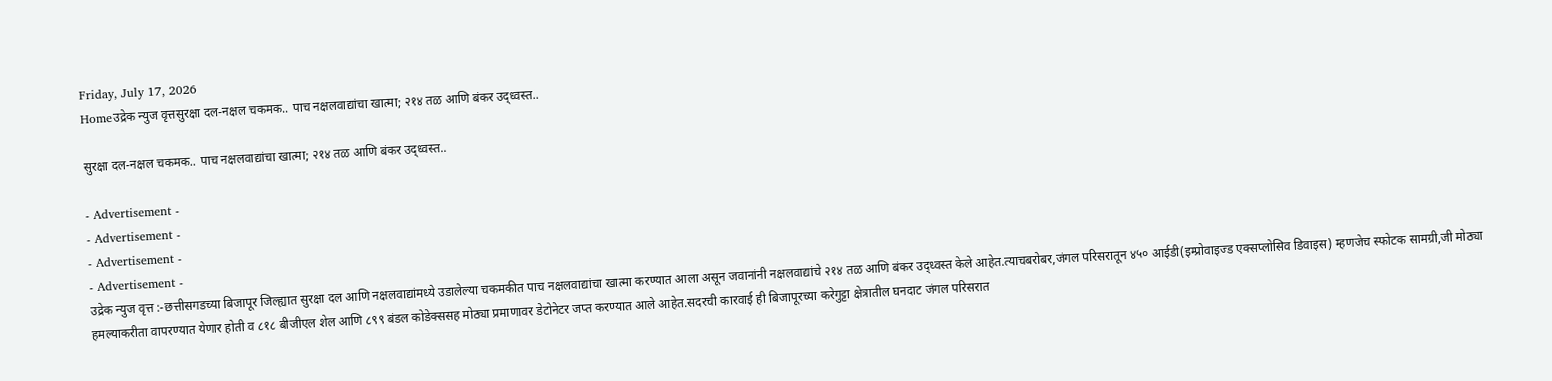Friday, July 17, 2026
Homeउद्रेक न्युज वृत्तसुरक्षा दल-नक्षल चकमक.. पाच नक्षलवाद्यांचा खात्मा; २१४ तळ आणि बंकर उद्ध्वस्त..

सुरक्षा दल-नक्षल चकमक.. पाच नक्षलवाद्यांचा खात्मा; २१४ तळ आणि बंकर उद्ध्वस्त..

- Advertisement -
- Advertisement -
- Advertisement -
- Advertisement -
उद्रेक न्युज वृत्त :-छत्तीसगडच्या बिजापूर जिल्ह्यात सुरक्षा दल आणि नक्षलवाद्यांमध्ये उडालेल्या चकमकीत पाच नक्षलवाद्यांचा खात्मा करण्यात आला असून जवानांनी नक्षलवाद्यांचे २१४ तळ आणि बंकर उद्ध्वस्त केले आहेत.त्याचबरोबर,जंगल परिसरातून ४५० आईडी(इम्प्रोवाइज्ड एक्सप्लोसिव डिवाइस) म्हणजेच स्फोटक सामग्री,जी मोठ्या हमल्याकरीता वापरण्यात येणार होती व ८१८ बीजीएल शेल आणि ८९९ बंडल कोडेक्ससह मोठ्या प्रमाणावर डेटोनेटर जप्त करण्यात आले आहेत.सदरची कारवाई ही बिजापूरच्या करेगुट्टा क्षेत्रातील घनदाट जंगल परिसरात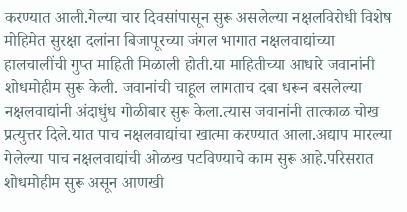करण्यात आली.गेल्या चार दिवसांपासून सुरू असलेल्या नक्षलविरोधी विशेष मोहिमेत सुरक्षा दलांना बिजापूरच्या जंगल भागात नक्षलवाद्यांच्या हालचालींची गुप्त माहिती मिळाली होती.या माहितीच्या आधारे जवानांनी शोधमोहीम सुरू केली. जवानांची चाहूल लागताच दबा धरून बसलेल्या नक्षलवाद्यांनी अंदाधुंध गोळीबार सुरू केला.त्यास जवानांनी तात्काळ चोख प्रत्युत्तर दिले.यात पाच नक्षलवाद्यांचा खात्मा करण्यात आला.अद्याप मारल्या गेलेल्या पाच नक्षलवाद्यांची ओळख पटविण्याचे काम सुरू आहे.परिसरात शोधमोहीम सुरू असून आणखी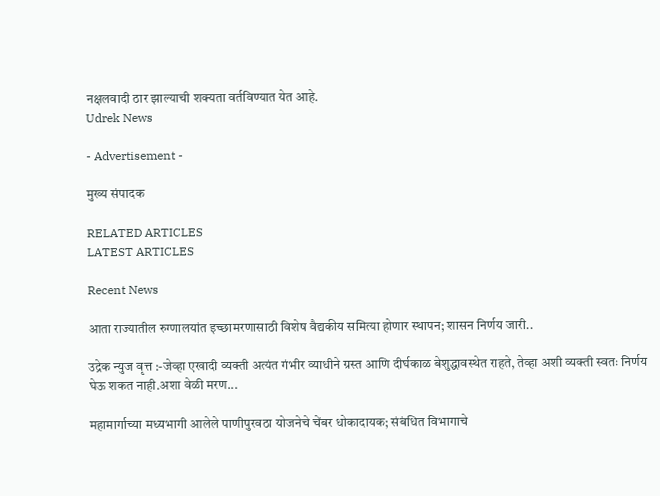नक्षलवादी ठार झाल्याची शक्यता वर्तविण्यात येत आहे.
Udrek News

- Advertisement -

मुख्य संपादक

RELATED ARTICLES
LATEST ARTICLES

Recent News

आता राज्यातील रुग्णालयांत इच्छामरणासाठी विशेष वैद्यकीय समित्या होणार स्थापन; शासन निर्णय जारी..

उद्रेक न्युज वृत्त :-जेव्हा एखादी व्यक्ती अत्यंत गंभीर व्याधीने ग्रस्त आणि दीर्घकाळ बेशुद्धावस्थेत राहते, तेव्हा अशी व्यक्ती स्वतः निर्णय घेऊ शकत नाही.अशा वेळी मरण...

महामार्गाच्या मध्यभागी आलेले पाणीपुरवठा योजनेचे चेंबर धोकादायक; संबंधित विभागाचे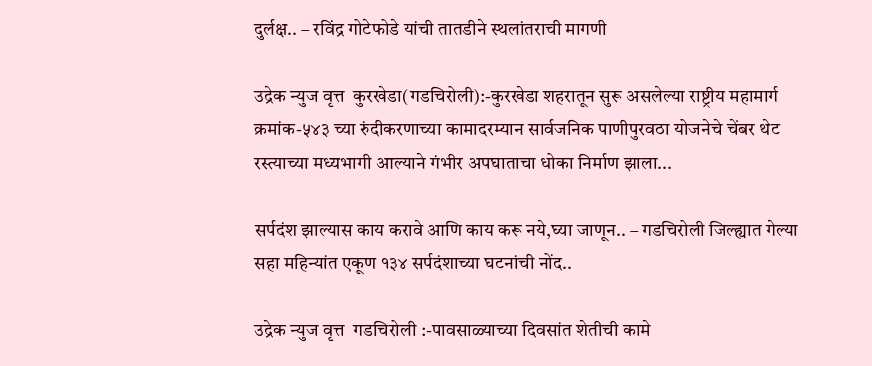दुर्लक्ष.. – रविंद्र गोटेफोडे यांची तातडीने स्थलांतराची मागणी

उद्रेक न्युज वृत्त  कुरखेडा(गडचिरोली):-कुरखेडा शहरातून सुरू असलेल्या राष्ट्रीय महामार्ग क्रमांक-५४३ च्या रुंदीकरणाच्या कामादरम्यान सार्वजनिक पाणीपुरवठा योजनेचे चेंबर थेट रस्त्याच्या मध्यभागी आल्याने गंभीर अपघाताचा धोका निर्माण झाला...

सर्पदंश झाल्यास काय करावे आणि काय करू नये,घ्या जाणून.. – गडचिरोली जिल्ह्यात गेल्या सहा महिन्यांत एकूण १३४ सर्पदंशाच्या घटनांची नोंद..

उद्रेक न्युज वृत्त  गडचिरोली :-पावसाळ्याच्या दिवसांत शेतीची कामे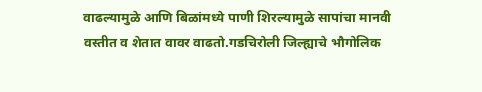वाढल्यामुळे आणि बिळांमध्ये पाणी शिरल्यामुळे सापांचा मानवी वस्तीत व शेतात वावर वाढतो.गडचिरोली जिल्ह्याचे भौगोलिक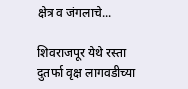क्षेत्र व जंगलाचे...

शिवराजपूर येथे रस्ता दुतर्फा वृक्ष लागवडीच्या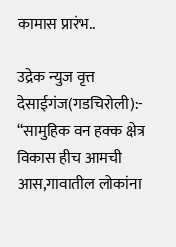कामास प्रारंभ..

उद्रेक न्युज वृत्त  देसाईगंज(गडचिरोली):- “सामुहिक वन हक्क क्षेत्र विकास हीच आमची आस,गावातील लोकांना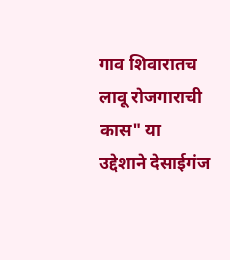गाव शिवारातच लावू रोजगाराची कास" या उद्देशाने देसाईगंज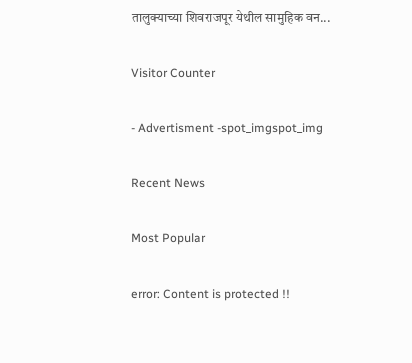तालुक्याच्या शिवराजपूर येथील सामुहिक वन...

Visitor Counter

- Advertisment -spot_imgspot_img

Recent News

Most Popular

error: Content is protected !!